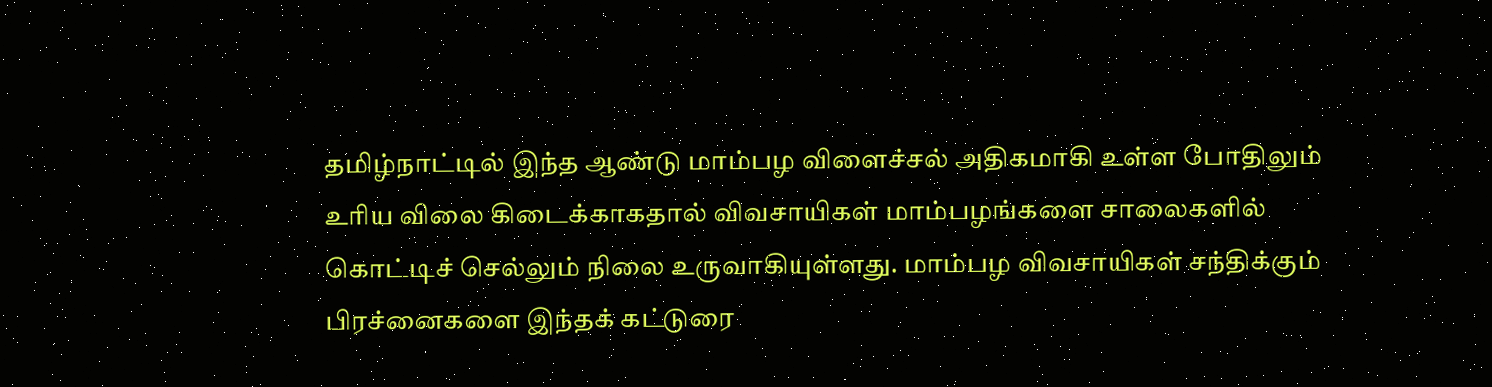தமிழ்நாட்டில் இந்த ஆண்டு மாம்பழ விளைச்சல் அதிகமாகி உள்ள போதிலும் உரிய விலை கிடைக்காகதால் விவசாயிகள் மாம்பழங்களை சாலைகளில் கொட்டிச் செல்லும் நிலை உருவாகியுள்ளது. மாம்பழ விவசாயிகள் சந்திக்கும் பிரச்னைகளை இந்தக் கட்டுரை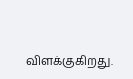விளக்குகிறது.